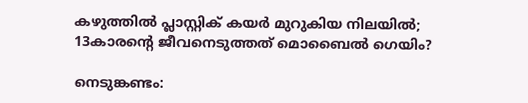കഴുത്തില്‍ പ്ലാസ്റ്റിക് കയര്‍ മുറുകിയ നിലയില്‍; 13കാരന്റെ ജീവനെടുത്തത് മൊബൈല്‍ ഗെയിം?

നെടുങ്കണ്ടം: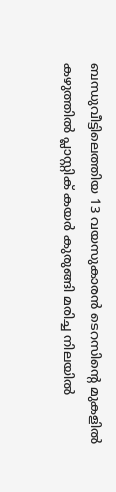ബന്ധുവീട്ടിലെത്തിയ 13 വയസുകാരന്‍ ടെറസിന്റെ മുകളില്‍ കഴുത്തില്‍ പ്ലാസ്റ്റിക് കയര്‍ കുരുങ്ങി മരിച്ച നിലയില്‍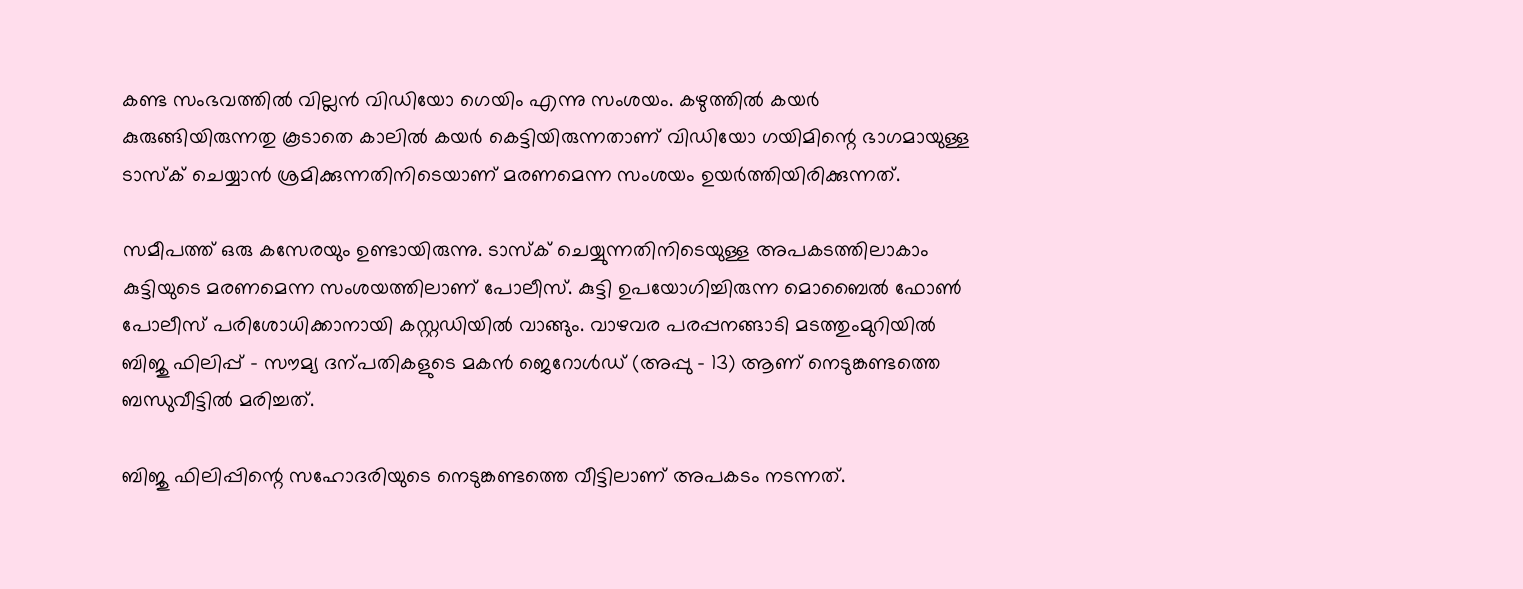കണ്ട സംഭവത്തില്‍ വില്ലന്‍ വിഡിയോ ഗെയിം എന്നു സംശയം. കഴുത്തില്‍ കയര്‍ കുരുങ്ങിയിരുന്നതു കൂടാതെ കാലില്‍ കയര്‍ കെട്ടിയിരുന്നതാണ് വിഡിയോ ഗയിമിന്റെ ഭാഗമായുള്ള ടാസ്‌ക് ചെയ്യാന്‍ ശ്രമിക്കുന്നതിനിടെയാണ് മരണമെന്ന സംശയം ഉയര്‍ത്തിയിരിക്കുന്നത്.

സമീപത്ത് ഒരു കസേരയും ഉണ്ടായിരുന്നു. ടാസ്‌ക് ചെയ്യുന്നതിനിടെയുള്ള അപകടത്തിലാകാം കുട്ടിയുടെ മരണമെന്ന സംശയത്തിലാണ് പോലീസ്. കുട്ടി ഉപയോഗിച്ചിരുന്ന മൊബൈല്‍ ഫോണ്‍ പോലീസ് പരിശോധിക്കാനായി കസ്റ്റഡിയില്‍ വാങ്ങും. വാഴവര പരപ്പനങ്ങാടി മടത്തുംമുറിയില്‍ ബിജു ഫിലിപ്പ് – സൗമ്യ ദന്പതികളുടെ മകന്‍ ജെറോള്‍ഡ് (അപ്പു – 13) ആണ് നെടുങ്കണ്ടത്തെ ബന്ധുവീട്ടില്‍ മരിച്ചത്.

ബിജു ഫിലിപ്പിന്റെ സഹോദരിയുടെ നെടുങ്കണ്ടത്തെ വീട്ടിലാണ് അപകടം നടന്നത്.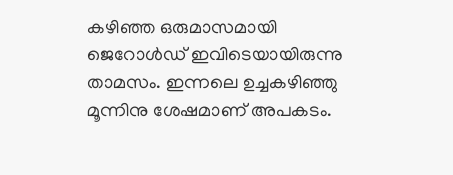കഴിഞ്ഞ ഒരുമാസമായി ജെറോള്‍ഡ് ഇവിടെയായിരുന്നു താമസം. ഇന്നലെ ഉച്ചകഴിഞ്ഞു മൂന്നിനു ശേഷമാണ് അപകടം.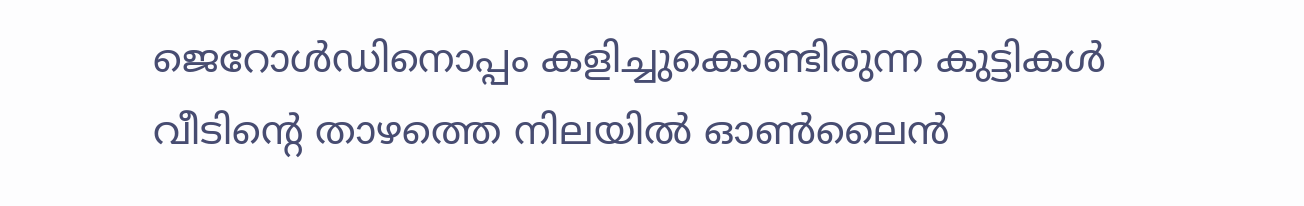ജെറോള്‍ഡിനൊപ്പം കളിച്ചുകൊണ്ടിരുന്ന കുട്ടികള്‍ വീടിന്റെ താഴത്തെ നിലയില്‍ ഓണ്‍ലൈന്‍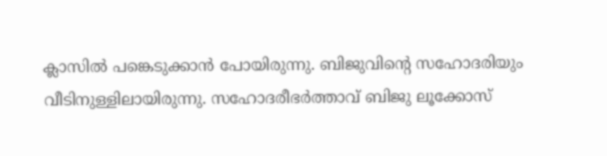ക്ലാസില്‍ പങ്കെടുക്കാന്‍ പോയിരുന്നു. ബിജുവിന്റെ സഹോദരിയും വീടിനുള്ളിലായിരുന്നു. സഹോദരീഭര്‍ത്താവ് ബിജു ലൂക്കോസ്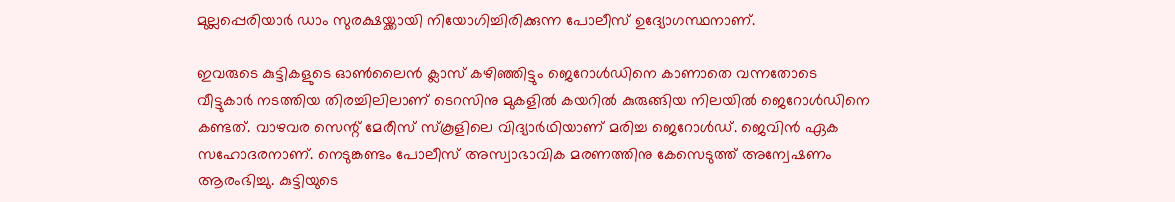മുല്ലപ്പെരിയാര്‍ ഡാം സുരക്ഷയ്ക്കായി നിയോഗിച്ചിരിക്കുന്ന പോലീസ് ഉദ്യോഗസ്ഥനാണ്.

ഇവരുടെ കുട്ടികളുടെ ഓണ്‍ലൈന്‍ ക്ലാസ് കഴിഞ്ഞിട്ടും ജെറോള്‍ഡിനെ കാണാതെ വന്നതോടെ വീട്ടുകാര്‍ നടത്തിയ തിരച്ചിലിലാണ് ടെറസിനു മുകളില്‍ കയറില്‍ കുരുങ്ങിയ നിലയില്‍ ജെറോള്‍ഡിനെ കണ്ടത്. വാഴവര സെന്റ് മേരീസ് സ്‌കൂളിലെ വിദ്യാര്‍ഥിയാണ് മരിച്ച ജെറോള്‍ഡ്. ജെവിന്‍ ഏക സഹോദരനാണ്. നെടുങ്കണ്ടം പോലീസ് അസ്വാഭാവിക മരണത്തിനു കേസെടുത്ത് അന്വേഷണം ആരംഭിച്ചു. കുട്ടിയുടെ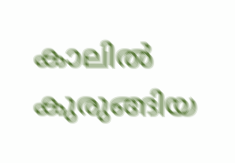കാലില്‍ കുരുങ്ങിയ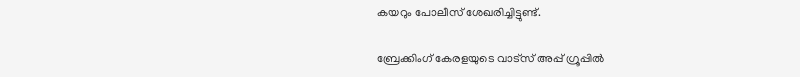കയറും പോലീസ് ശേഖരിച്ചിട്ടുണ്ട്.

ബ്രേക്കിംഗ് കേരളയുടെ വാട്സ് അപ്പ് ഗ്രൂപ്പിൽ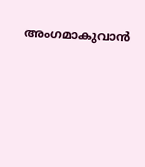അംഗമാകുവാൻ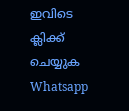ഇവിടെ ക്ലിക്ക് ചെയ്യുക Whatsapp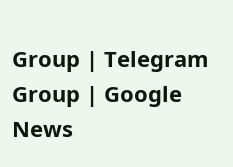Group | Telegram Group | Google News